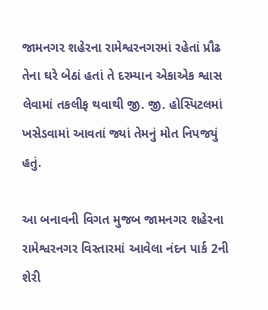જામનગર શહેરના રામેશ્વરનગરમાં રહેતાં પ્રૌઢ તેના ઘરે બેઠાં હતાં તે દરમ્યાન એકાએક શ્વાસ લેવામાં તકલીફ થવાથી જી. જી. હોસ્પિટલમાં ખસેડવામાં આવતાં જ્યાં તેમનું મોત નિપજયું હતું.

આ બનાવની વિગત મુજબ જામનગર શહેરના રામેશ્વરનગર વિસ્તારમાં આવેલા નંદન પાર્ક 2ની શેરી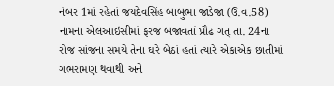નંબર 1માં રહેતાં જયદેવસિંહ બાબુભા જાડેજા (ઉ.વ.58) નામના એલઆઇસીમાં ફરજ બજાવતાં પ્રૌઢ ગત્ તા. 24ના રોજ સાંજના સમયે તેના ઘરે બેઠાં હતાં ત્યારે એકાએક છાતીમાં ગભરામણ થવાથી અને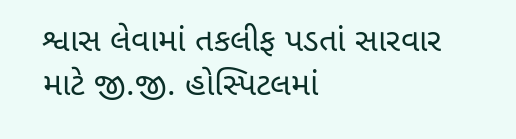શ્વાસ લેવામાં તકલીફ પડતાં સારવાર માટે જી.જી. હોસ્પિટલમાં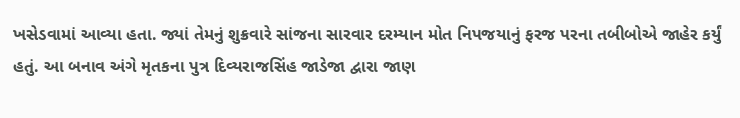ખસેડવામાં આવ્યા હતા. જ્યાં તેમનું શુક્રવારે સાંજના સારવાર દરમ્યાન મોત નિપજયાનું ફરજ પરના તબીબોએ જાહેર કર્યું હતું. આ બનાવ અંગે મૃતકના પુત્ર દિવ્યરાજસિંહ જાડેજા દ્વારા જાણ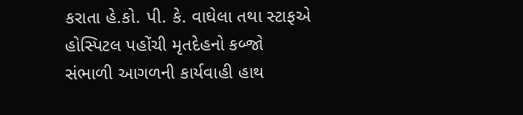કરાતા હે.કો. પી. કે. વાઘેલા તથા સ્ટાફએ હોસ્પિટલ પહોંચી મૃતદેહનો કબ્જો સંભાળી આગળની કાર્યવાહી હાથ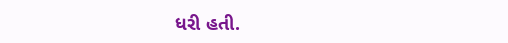ધરી હતી.